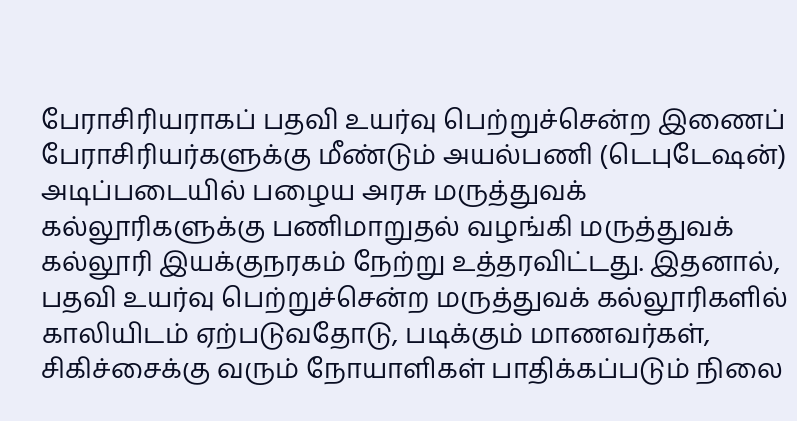பேராசிரியராகப் பதவி உயர்வு பெற்றுச்சென்ற இணைப் பேராசிரியர்களுக்கு மீண்டும் அயல்பணி (டெபுடேஷன்) அடிப்படையில் பழைய அரசு மருத்துவக் கல்லூரிகளுக்கு பணிமாறுதல் வழங்கி மருத்துவக் கல்லூரி இயக்குநரகம் நேற்று உத்தரவிட்டது. இதனால், பதவி உயர்வு பெற்றுச்சென்ற மருத்துவக் கல்லூரிகளில் காலியிடம் ஏற்படுவதோடு, படிக்கும் மாணவர்கள், சிகிச்சைக்கு வரும் நோயாளிகள் பாதிக்கப்படும் நிலை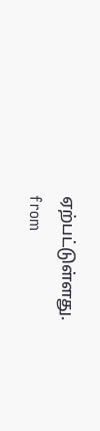ஏற்பட்டுள்ளது.
from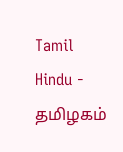Tamil Hindu - தமிழகம்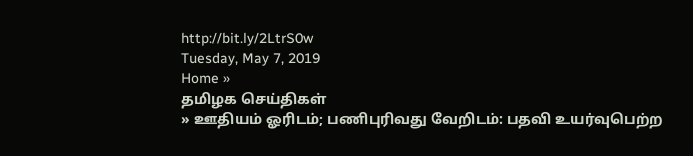http://bit.ly/2LtrS0w
Tuesday, May 7, 2019
Home »
தமிழக செய்திகள்
» ஊதியம் ஓரிடம்; பணிபுரிவது வேறிடம்: பதவி உயர்வுபெற்ற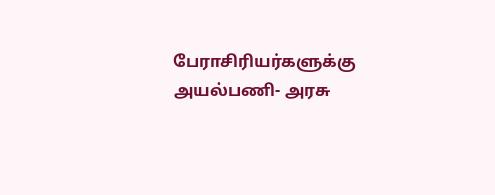பேராசிரியர்களுக்கு அயல்பணி- அரசு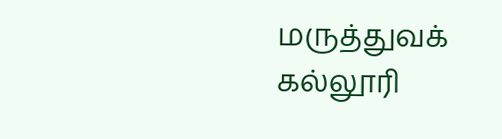மருத்துவக் கல்லூரி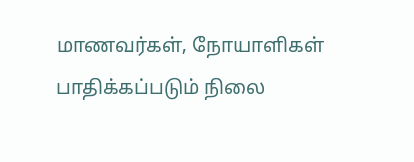மாணவர்கள், நோயாளிகள் பாதிக்கப்படும் நிலை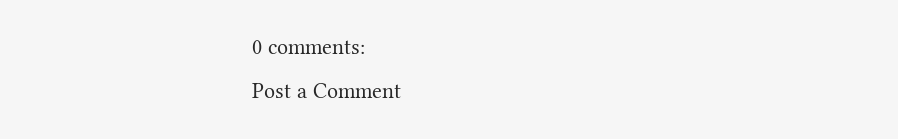0 comments:
Post a Comment